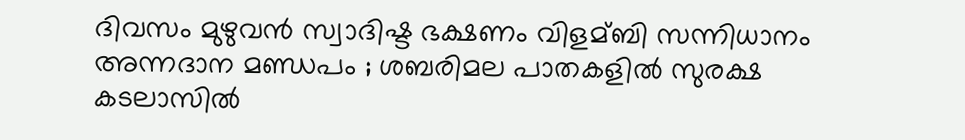ദിവസം മുഴുവന്‍ സ്വാദിഷ്ട ഭക്ഷണം വിളമ്ബി സന്നിധാനം അന്നദാന മണ്ഡപം ; ശബരിമല പാതകളില്‍ സുരക്ഷ കടലാസില്‍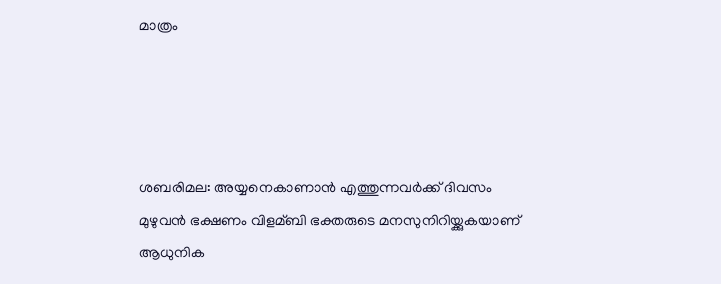മാത്രം




ശബരിമല: അയ്യനെകാണാന്‍ എത്തുന്നവര്‍ക്ക് ദിവസം മുഴുവന്‍ ഭക്ഷണം വിളമ്ബി ഭക്തരുടെ മനസുനിറിയ്ക്കുകയാണ് ആധുനിക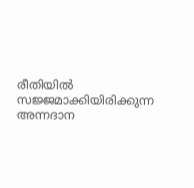രീതിയില്‍ സജ്ജമാക്കിയിരിക്കുന്ന അന്നദാന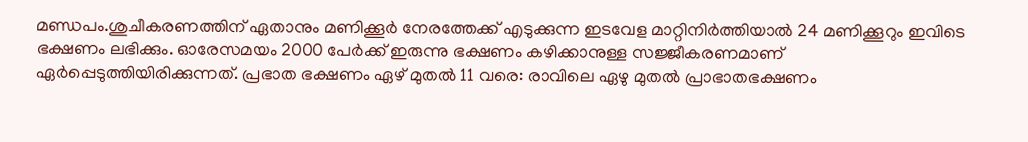മണ്ഡപം.ശുചീകരണത്തിന് ഏതാനും മണിക്കൂര്‍ നേരത്തേക്ക് എടുക്കുന്ന ഇടവേള മാറ്റിനിര്‍ത്തിയാല്‍ 24 മണിക്കൂറും ഇവിടെ ഭക്ഷണം ലഭിക്കും. ഓരേസമയം 2000 പേര്‍ക്ക് ഇരുന്നു ഭക്ഷണം കഴിക്കാനുള്ള സജ്ജീകരണമാണ് ഏര്‍പ്പെടുത്തിയിരിക്കുന്നത്. പ്രഭാത ഭക്ഷണം ഏഴ് മുതല്‍ 11 വരെ: രാവിലെ ഏഴു മുതല്‍ പ്രാഭാതഭക്ഷണം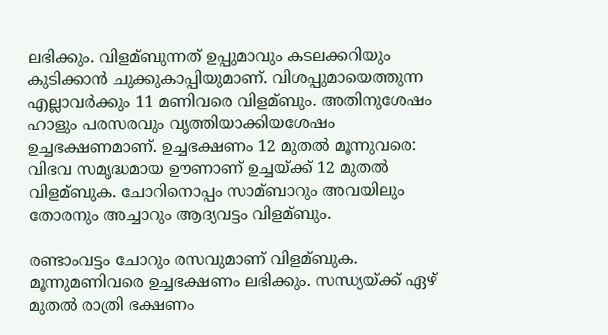ലഭിക്കും. വിളമ്ബുന്നത് ഉപ്പുമാവും കടലക്കറിയും കുടിക്കാന്‍ ചുക്കുകാപ്പിയുമാണ്. വിശപ്പുമായെത്തുന്ന എല്ലാവര്‍ക്കും 11 മണിവരെ വിളമ്ബും. അതിനുശേഷം ഹാളും പരസരവും വൃത്തിയാക്കിയശേഷം ഉച്ചഭക്ഷണമാണ്. ഉച്ചഭക്ഷണം 12 മുതല്‍ മൂന്നുവരെ: വിഭവ സമൃദ്ധമായ ഊണാണ് ഉച്ചയ്ക്ക് 12 മുതല്‍ വിളമ്ബുക. ചോറിനൊപ്പം സാമ്ബാറും അവയിലും തോരനും അച്ചാറും ആദ്യവട്ടം വിളമ്ബും.

രണ്ടാംവട്ടം ചോറും രസവുമാണ് വിളമ്ബുക. മൂന്നുമണിവരെ ഉച്ചഭക്ഷണം ലഭിക്കും. സന്ധ്യയ്ക്ക് ഏഴ് മുതല്‍ രാത്രി ഭക്ഷണം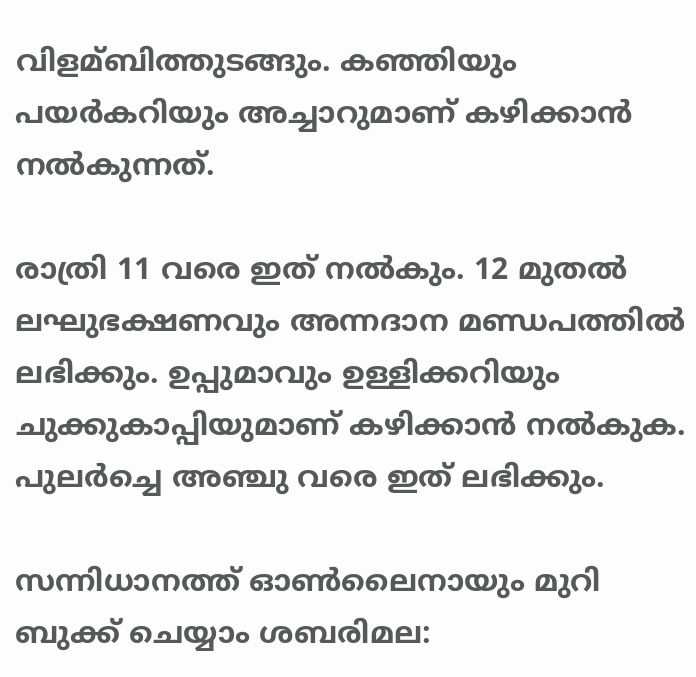വിളമ്ബിത്തുടങ്ങും. കഞ്ഞിയും പയര്‍കറിയും അച്ചാറുമാണ് കഴിക്കാന്‍ നല്‍കുന്നത്.

രാത്രി 11 വരെ ഇത് നല്‍കും. 12 മുതല്‍ ലഘുഭക്ഷണവും അന്നദാന മണ്ഡപത്തില്‍ ലഭിക്കും. ഉപ്പുമാവും ഉള്ളിക്കറിയും ചുക്കുകാപ്പിയുമാണ് കഴിക്കാന്‍ നല്‍കുക. പുലര്‍ച്ചെ അഞ്ചു വരെ ഇത് ലഭിക്കും.

സന്നിധാനത്ത് ഓണ്‍ലൈനായും മുറി ബുക്ക് ചെയ്യാം ശബരിമല: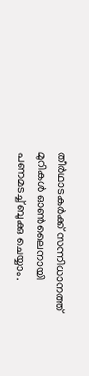തീര്‍ഥാടകര്‍ക്ക് സന്നിധാനത്ത് മുറികള്‍ ഓണ്‍ലൈനായി പണമടച്ച്‌ ബുക്കു ചെയ്യാം.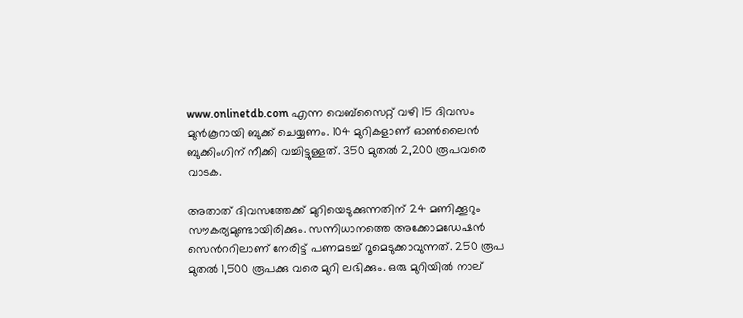www.onlinetdb.com എന്ന വെബ്സൈറ്റ് വഴി 15 ദിവസം മുന്‍കൂറായി ബുക്ക് ചെയ്യണം. 104 മുറികളാണ് ഓണ്‍ലൈന്‍ ബുക്കിംഗിന് നീക്കി വച്ചിട്ടുള്ളത്. 350 മുതല്‍ 2,200 രൂപവരെ വാടക.

അതാത് ദിവസത്തേക്ക് മുറിയെടുക്കുന്നതിന് 24 മണിക്കൂറും സൗകര്യമുണ്ടായിരിക്കും. സന്നിധാനത്തെ അക്കോമഡേഷന്‍ സെന്‍ററിലാണ് നേരിട്ട് പണമടച്ച്‌ റൂമെടുക്കാവുന്നത്. 250 രൂപ മുതല്‍ 1,500 രൂപക്കു വരെ മുറി ലഭിക്കും. ഒരു മുറിയില്‍ നാല്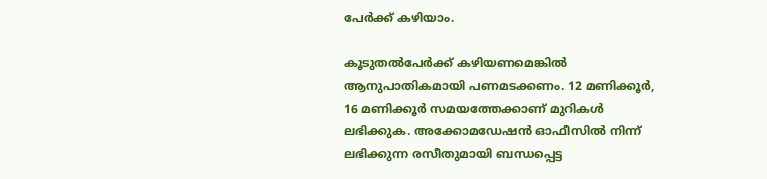പേര്‍ക്ക് കഴിയാം.

കൂടുതല്‍പേര്‍ക്ക് കഴിയണമെങ്കില്‍ ആനുപാതികമായി പണമടക്കണം. 12 മണിക്കൂര്‍, 16 മണിക്കൂര്‍ സമയത്തേക്കാണ് മുറികള്‍ ലഭിക്കുക. അക്കോമഡേഷന്‍ ഓഫീസില്‍ നിന്ന് ലഭിക്കുന്ന രസീതുമായി ബന്ധപ്പെട്ട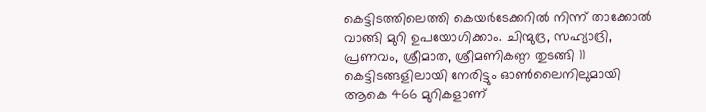കെട്ടിടത്തിലെത്തി കെയര്‍ടേക്കറില്‍ നിന്ന് താക്കോല്‍ വാങ്ങി മുറി ഉപയോഗിക്കാം. ചിന്മുദ്ര, സഹ്യാദ്രി, പ്രണവം, ശ്രീമാത, ശ്രീമണികണ്ഠ തുടങ്ങി 11 കെട്ടിടങ്ങളിലായി നേരിട്ടും ഓണ്‍ലൈനിലുമായി ആകെ 466 മുറികളാണ്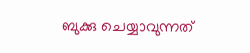ബുക്കു ചെയ്യാവുന്നത്